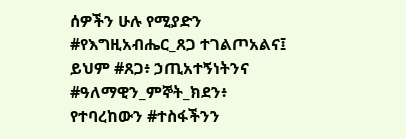ሰዎችን ሁሉ የሚያድን #የእግዚአብሔር_ጸጋ ተገልጦአልና፤ ይህም #ጸጋ፥ ኃጢአተኝነትንና #ዓለማዊን_ምኞት_ክደን፥ የተባረከውን #ተስፋችንን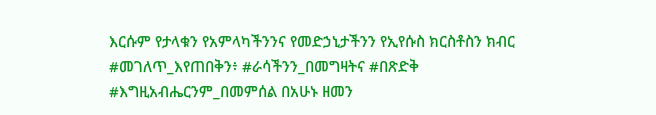እርሱም የታላቁን የአምላካችንንና የመድኃኒታችንን የኢየሱስ ክርስቶስን ክብር #መገለጥ_እየጠበቅን፥ #ራሳችንን_በመግዛትና #በጽድቅ #እግዚአብሔርንም_በመምሰል በአሁኑ ዘመን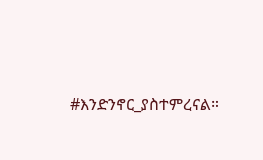#እንድንኖር_ያስተምረናል።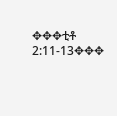✥✥✥ቲቶ 2:11-13✥✥✥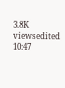3.8K viewsedited 10:47